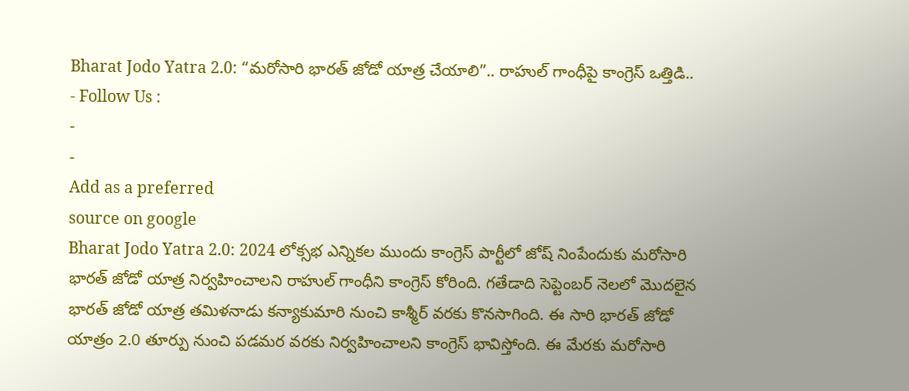Bharat Jodo Yatra 2.0: “మరోసారి భారత్ జోడో యాత్ర చేయాలి”.. రాహుల్ గాంధీపై కాంగ్రెస్ ఒత్తిడి..
- Follow Us :
-
-
Add as a preferred
source on google
Bharat Jodo Yatra 2.0: 2024 లోక్సభ ఎన్నికల ముందు కాంగ్రెస్ పార్టీలో జోష్ నింపేందుకు మరోసారి భారత్ జోడో యాత్ర నిర్వహించాలని రాహుల్ గాంధీని కాంగ్రెస్ కోరింది. గతేడాది సెప్టెంబర్ నెలలో మొదలైన భారత్ జోడో యాత్ర తమిళనాడు కన్యాకుమారి నుంచి కాశ్మీర్ వరకు కొనసాగింది. ఈ సారి భారత్ జోడో యాత్రం 2.0 తూర్పు నుంచి పడమర వరకు నిర్వహించాలని కాంగ్రెస్ భావిస్తోంది. ఈ మేరకు మరోసారి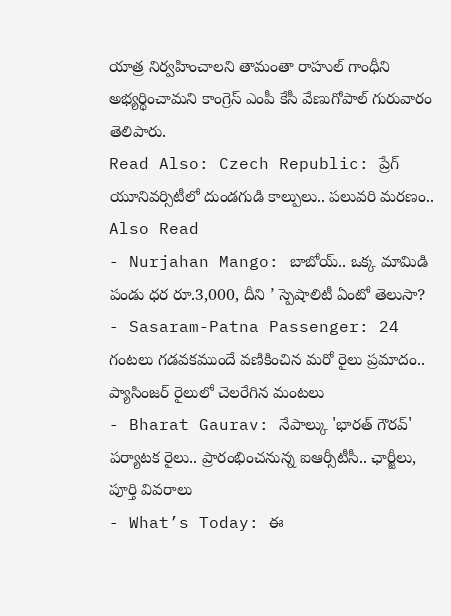యాత్ర నిర్వహించాలని తామంతా రాహుల్ గాంధీని అభ్యర్థించామని కాంగ్రెస్ ఎంపీ కేసీ వేణుగోపాల్ గురువారం తెలిపారు.
Read Also: Czech Republic: ప్రేగ్ యూనివర్సిటీలో దుండగుడి కాల్పులు.. పలువరి మరణం..
Also Read
- Nurjahan Mango: బాబోయ్.. ఒక్క మామిడి పండు ధర రూ.3,000, దీని ’ స్పెషాలిటీ ఏంటో తెలుసా?
- Sasaram-Patna Passenger: 24 గంటలు గడవకముందే వణికించిన మరో రైలు ప్రమాదం.. ప్యాసింజర్ రైలులో చెలరేగిన మంటలు
- Bharat Gaurav: నేపాల్కు 'భారత్ గౌరవ్' పర్యాటక రైలు.. ప్రారంభించనున్న ఐఆర్సీటీసీ.. ఛార్జీలు, పూర్తి వివరాలు
- What’s Today: ఈ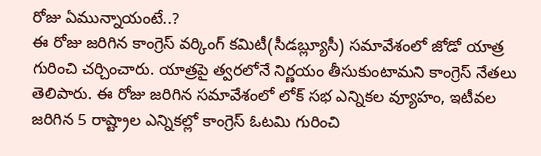రోజు ఏమున్నాయంటే..?
ఈ రోజు జరిగిన కాంగ్రెస్ వర్కింగ్ కమిటీ(సీడబ్ల్యూసీ) సమావేశంలో జోడో యాత్ర గురించి చర్చించారు. యాత్రపై త్వరలోనే నిర్ణయం తీసుకుంటామని కాంగ్రెస్ నేతలు తెలిపారు. ఈ రోజు జరిగిన సమావేశంలో లోక్ సభ ఎన్నికల వ్యూహం, ఇటీవల జరిగిన 5 రాష్ట్రాల ఎన్నికల్లో కాంగ్రెస్ ఓటమి గురించి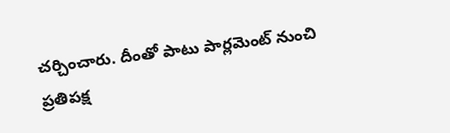చర్చించారు. దీంతో పాటు పార్లమెంట్ నుంచి ప్రతిపక్ష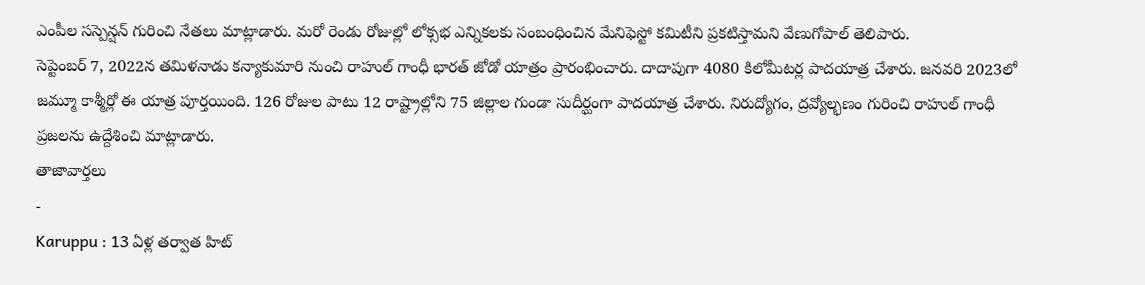ఎంపీల సస్పెన్షన్ గురించి నేతలు మాట్లాడారు. మరో రెండు రోజుల్లో లోక్సభ ఎన్నికలకు సంబంధించిన మేనిఫెస్టో కమిటీని ప్రకటిస్తామని వేణుగోపాల్ తెలిపారు.
సెప్టెంబర్ 7, 2022న తమిళనాడు కన్యాకుమారి నుంచి రాహుల్ గాంధీ భారత్ జోడో యాత్రం ప్రారంభించారు. దాదాపుగా 4080 కిలోమీటర్ల పాదయాత్ర చేశారు. జనవరి 2023లో జమ్మూ కాశ్మీర్లో ఈ యాత్ర పూర్తయింది. 126 రోజుల పాటు 12 రాష్ట్రాల్లోని 75 జిల్లాల గుండా సుదీర్ఘంగా పాదయాత్ర చేశారు. నిరుద్యోగం, ద్రవ్యోల్భణం గురించి రాహుల్ గాంధీ ప్రజలను ఉద్దేశించి మాట్లాడారు.
తాజావార్తలు
-
Karuppu : 13 ఏళ్ల తర్వాత హిట్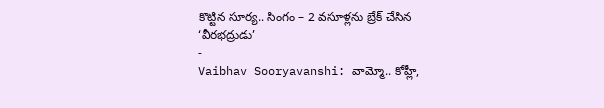కొట్టిన సూర్య.. సింగం – 2 వసూళ్లను బ్రేక్ చేసిన ‘వీరభద్రుడు’
-
Vaibhav Sooryavanshi: వామ్మో.. కోహ్లీ,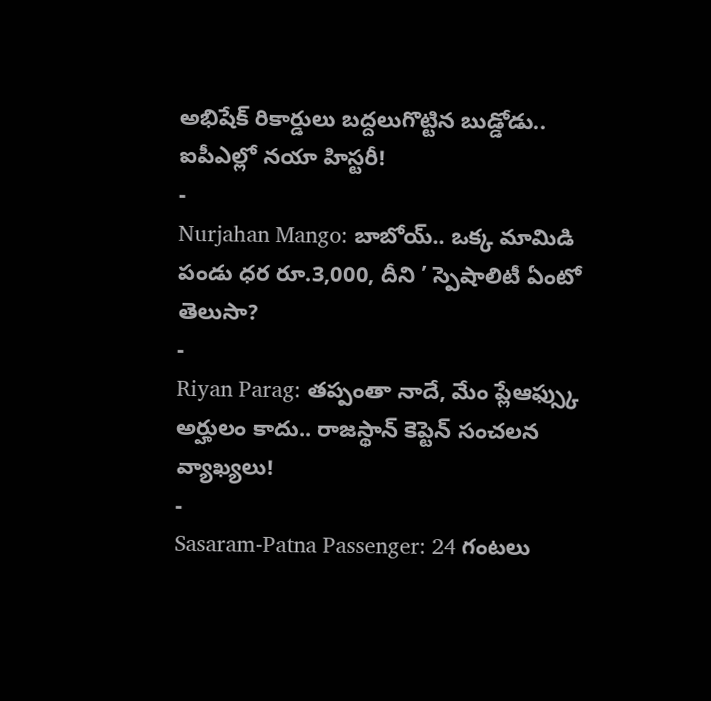అభిషేక్ రికార్డులు బద్దలుగొట్టిన బుడ్డోడు.. ఐపీఎల్లో నయా హిస్టరీ!
-
Nurjahan Mango: బాబోయ్.. ఒక్క మామిడి పండు ధర రూ.3,000, దీని ’ స్పెషాలిటీ ఏంటో తెలుసా?
-
Riyan Parag: తప్పంతా నాదే, మేం ప్లేఆఫ్స్కు అర్హులం కాదు.. రాజస్థాన్ కెప్టెన్ సంచలన వ్యాఖ్యలు!
-
Sasaram-Patna Passenger: 24 గంటలు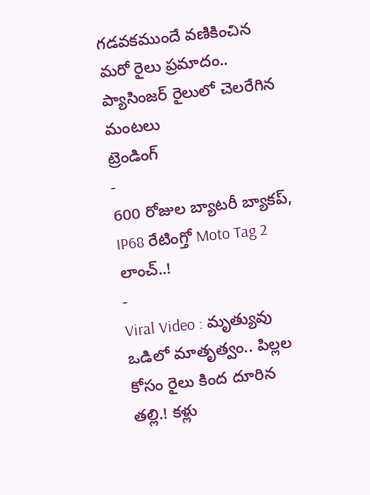గడవకముందే వణికించిన మరో రైలు ప్రమాదం.. ప్యాసింజర్ రైలులో చెలరేగిన మంటలు
ట్రెండింగ్
-
600 రోజుల బ్యాటరీ బ్యాకప్, IP68 రేటింగ్తో Moto Tag 2 లాంచ్..!
-
Viral Video : మృత్యువు ఒడిలో మాతృత్వం.. పిల్లల కోసం రైలు కింద దూరిన తల్లి.! కళ్లు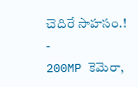చెదిరే సాహసం.!
-
200MP కెమెరా,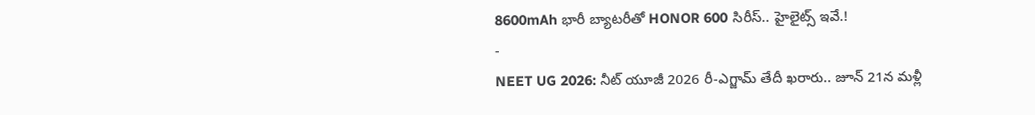8600mAh భారీ బ్యాటరీతో HONOR 600 సిరీస్.. హైలైట్స్ ఇవే.!
-
NEET UG 2026: నీట్ యూజీ 2026 రీ-ఎగ్జామ్ తేదీ ఖరారు.. జూన్ 21న మళ్లీ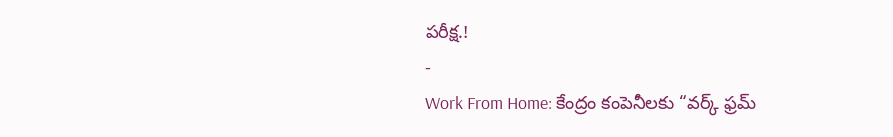పరీక్ష.!
-
Work From Home: కేంద్రం కంపెనీలకు “వర్క్ ఫ్రమ్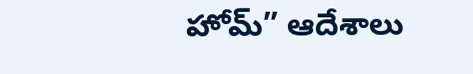హోమ్” ఆదేశాలు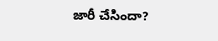జారీ చేసిందా?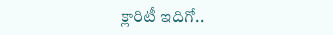క్లారిటీ ఇదిగో..